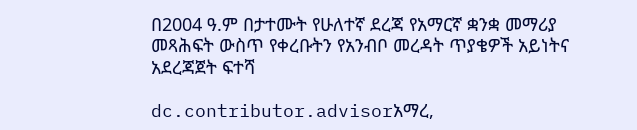በ2004 ዓ.ም በታተሙት የሁለተኛ ደረጃ የአማርኛ ቋንቋ መማሪያ መጻሕፍት ውስጥ የቀረቡትን የአንብቦ መረዳት ጥያቄዎች አይነትና አደረጃጀት ፍተሻ

dc.contributor.advisorአማረ,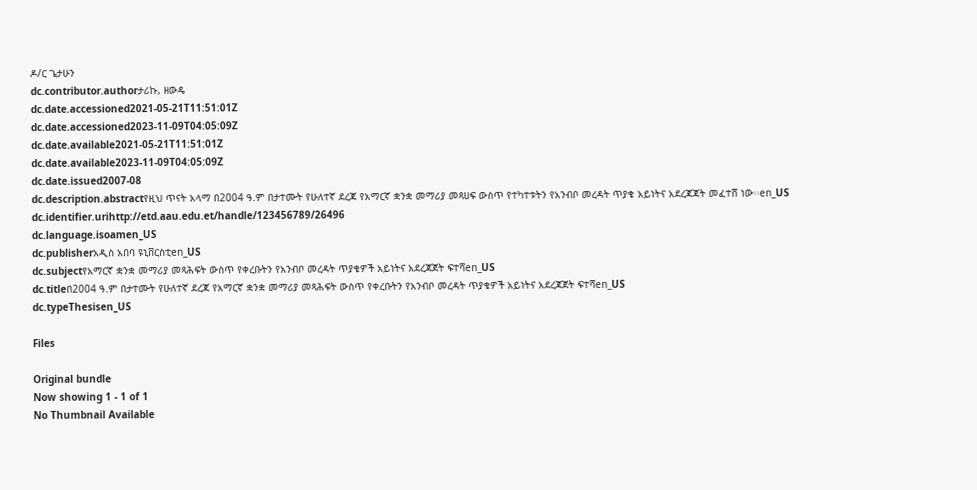ዶ/ር ጌታሁን
dc.contributor.authorታሪኩ, ዘውዴ
dc.date.accessioned2021-05-21T11:51:01Z
dc.date.accessioned2023-11-09T04:05:09Z
dc.date.available2021-05-21T11:51:01Z
dc.date.available2023-11-09T04:05:09Z
dc.date.issued2007-08
dc.description.abstractየዚህ ጥናት አላማ በ2004 ዓ.ም በታተሙት የሁለተኛ ደረጃ የአማርኛ ቋንቋ መማሪያ መጻሀፍ ውስጥ የተካተቱትን የአንብቦ መረዳት ጥያቄ አይነትና አደረጃጃት መፈተሸ ነው፡፡en_US
dc.identifier.urihttp://etd.aau.edu.et/handle/123456789/26496
dc.language.isoamen_US
dc.publisherአዲስ አበባ ዩኒቨርስቲen_US
dc.subjectየአማርኛ ቋንቋ መማሪያ መጻሕፍት ውስጥ የቀረቡትን የአንብቦ መረዳት ጥያቄዎች አይነትና አደረጃጀት ፍተሻen_US
dc.titleበ2004 ዓ.ም በታተሙት የሁለተኛ ደረጃ የአማርኛ ቋንቋ መማሪያ መጻሕፍት ውስጥ የቀረቡትን የአንብቦ መረዳት ጥያቄዎች አይነትና አደረጃጀት ፍተሻen_US
dc.typeThesisen_US

Files

Original bundle
Now showing 1 - 1 of 1
No Thumbnail Available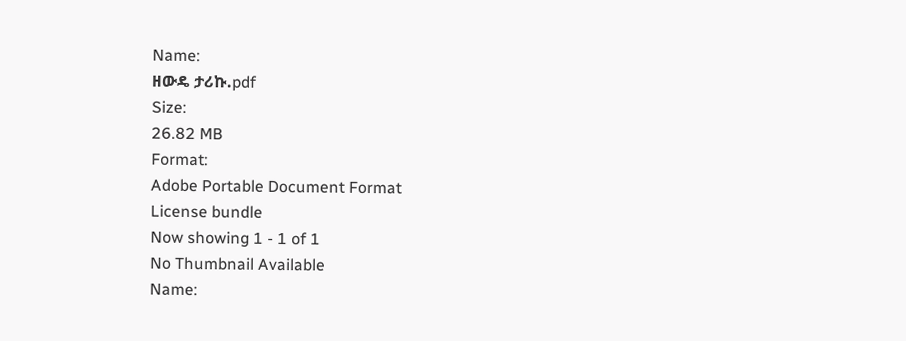Name:
ዘውዴ ታሪኩ.pdf
Size:
26.82 MB
Format:
Adobe Portable Document Format
License bundle
Now showing 1 - 1 of 1
No Thumbnail Available
Name: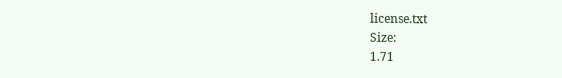license.txt
Size:
1.71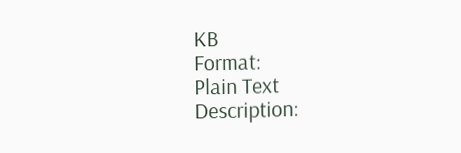KB
Format:
Plain Text
Description: